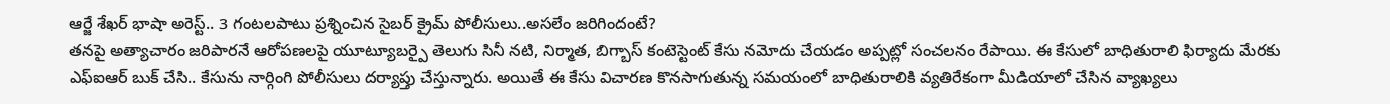ఆర్జే శేఖర్ భాషా అరెస్ట్.. 3 గంటలపాటు ప్రశ్నించిన సైబర్ క్రైమ్ పోలీసులు..అసలేం జరిగిందంటే?
తనపై అత్యాచారం జరిపారనే ఆరోపణలపై యూట్యూబర్పై తెలుగు సినీ నటి, నిర్మాత, బిగ్బాస్ కంటెస్టెంట్ కేసు నమోదు చేయడం అప్పట్లో సంచలనం రేపాయి. ఈ కేసులో బాధితురాలి ఫిర్యాదు మేరకు ఎఫ్ఐఆర్ బుక్ చేసి.. కేసును నార్గింగి పోలీసులు దర్యాప్తు చేస్తున్నారు. అయితే ఈ కేసు విచారణ కొనసాగుతున్న సమయంలో బాధితురాలికి వ్యతిరేకంగా మీడియాలో చేసిన వ్యాఖ్యలు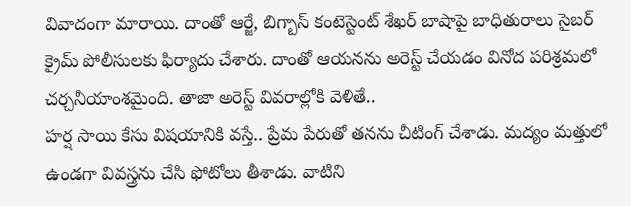వివాదంగా మారాయి. దాంతో ఆర్జే, బిగ్బాస్ కంటెస్టెంట్ శేఖర్ బాషాపై బాధితురాలు సైబర్ క్రైమ్ పోలీసులకు ఫిర్యాదు చేశారు. దాంతో ఆయనను అరెస్ట్ చేయడం వినోద పరిశ్రమలో చర్చనీయాంశమైంది. తాజా అరెస్ట్ వివరాల్లోకి వెళితే..
హర్ష సాయి కేసు విషయానికి వస్తే.. ప్రేమ పేరుతో తనను చీటింగ్ చేశాడు. మద్యం మత్తులో ఉండగా వివస్త్రను చేసి ఫోటోలు తీశాడు. వాటిని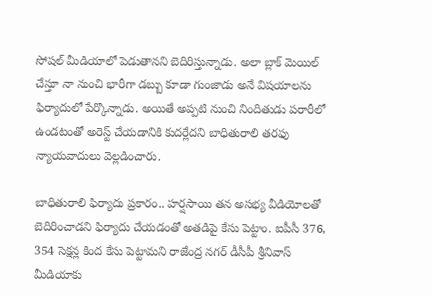సోషల్ మీడియాలో పెడుతానని బెదిరిస్తున్నాడు. అలా బ్లాక్ మెయిల్ చేస్తూ నా నుంచి భారీగా డబ్బు కూడా గుంజాడు అనే విషయాలను ఫిర్యాదులో పేర్కొన్నాడు. అయితే అప్పటి నుంచి నిందితుడు పరారీలో ఉండటంతో అరెస్ట్ చేయడానికి కుదర్లేదని బాధితురాలి తరఫు న్యాయవాదులు వెల్లడించారు.

బాధితురాలి ఫిర్యాదు ప్రకారం.. హర్షసాయి తన అసభ్య వీడియోలతో బెదిరించాడని ఫిర్యాదు చేయడంతో అతడిపై కేసు పెట్టాం. ఐపీసీ 376, 354 సెక్షన్ల కింద కేసు పెట్టామని రాజేంద్ర నగర్ డీసీపీ శ్రీనివాస్ మీడియాకు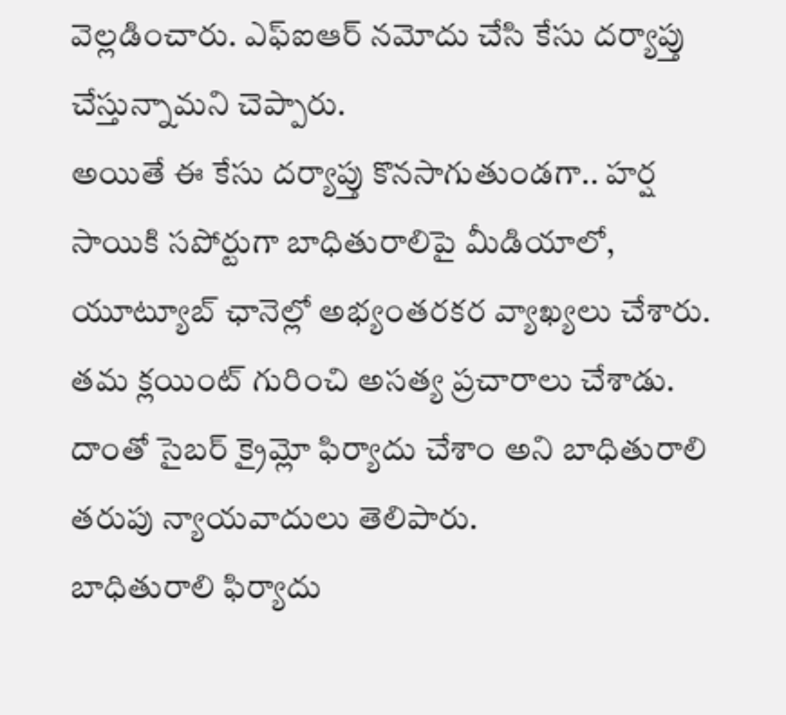వెల్లడించారు. ఎఫ్ఐఆర్ నమోదు చేసి కేసు దర్యాప్తు చేస్తున్నామని చెప్పారు.
అయితే ఈ కేసు దర్యాప్తు కొనసాగుతుండగా.. హర్ష సాయికి సపోర్టుగా బాధితురాలిపై మీడియాలో, యూట్యూబ్ ఛానెల్లో అభ్యంతరకర వ్యాఖ్యలు చేశారు. తమ క్లయింట్ గురించి అసత్య ప్రచారాలు చేశాడు. దాంతో సైబర్ క్రైమ్లో ఫిర్యాదు చేశాం అని బాధితురాలి తరుపు న్యాయవాదులు తెలిపారు.
బాధితురాలి ఫిర్యాదు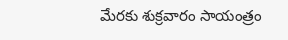మేరకు శుక్రవారం సాయంత్రం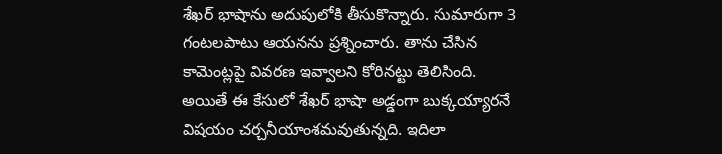శేఖర్ భాషాను అదుపులోకి తీసుకొన్నారు. సుమారుగా 3 గంటలపాటు ఆయనను ప్రశ్నించారు. తాను చేసిన కామెంట్లపై వివరణ ఇవ్వాలని కోరినట్టు తెలిసింది. అయితే ఈ కేసులో శేఖర్ భాషా అడ్డంగా బుక్కయ్యారనే విషయం చర్చనీయాంశమవుతున్నది. ఇదిలా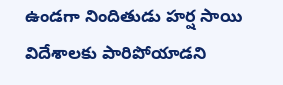ఉండగా నిందితుడు హర్ష సాయి విదేశాలకు పారిపోయాడని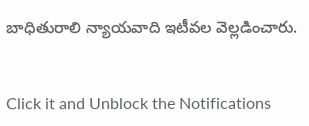బాధితురాలి న్యాయవాది ఇటీవల వెల్లడించారు.


Click it and Unblock the Notifications